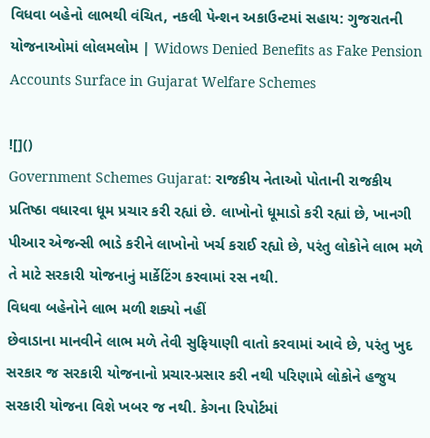વિધવા બહેનો લાભથી વંચિત, નકલી પેન્શન અકાઉન્ટમાં સહાય: ગુજરાતની યોજનાઓમાં લોલમલોમ | Widows Denied Benefits as Fake Pension Accounts Surface in Gujarat Welfare Schemes

![]()
Government Schemes Gujarat: રાજકીય નેતાઓ પોતાની રાજકીય પ્રતિષ્ઠા વધારવા ધૂમ પ્રચાર કરી રહ્યાં છે. લાખોનો ધૂમાડો કરી રહ્યાં છે, ખાનગી પીઆર એજન્સી ભાડે કરીને લાખોનો ખર્ચ કરાઈ રહ્યો છે, પરંતુ લોકોને લાભ મળે તે માટે સરકારી યોજનાનું માર્કેટિંગ કરવામાં રસ નથી.
વિધવા બહેનોને લાભ મળી શક્યો નહીં
છેવાડાના માનવીને લાભ મળે તેવી સુફિયાણી વાતો કરવામાં આવે છે, પરંતુ ખુદ સરકાર જ સરકારી યોજનાનો પ્રચાર-પ્રસાર કરી નથી પરિણામે લોકોને હજુય સરકારી યોજના વિશે ખબર જ નથી. કેગના રિપોર્ટમાં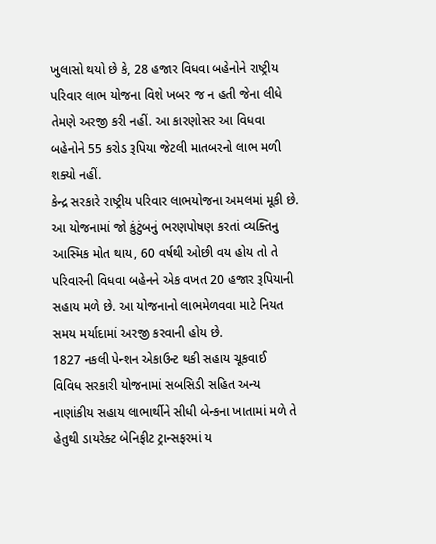ખુલાસો થયો છે કે, 28 હજાર વિધવા બહેનોને રાષ્ટ્રીય પરિવાર લાભ યોજના વિશે ખબર જ ન હતી જેના લીધે તેમણે અરજી કરી નહીં. આ કારણોસર આ વિધવા બહેનોને 55 કરોડ રૂપિયા જેટલી માતબરનો લાભ મળી શક્યો નહીં.
કેન્દ્ર સરકારે રાષ્ટ્રીય પરિવાર લાભયોજના અમલમાં મૂકી છે. આ યોજનામાં જો કુંટુંબનું ભરણપોષણ કરતાં વ્યક્તિનુ આસ્મિક મોત થાય, 60 વર્ષથી ઓછી વય હોય તો તે પરિવારની વિધવા બહેનને એક વખત 20 હજાર રૂપિયાની સહાય મળે છે. આ યોજનાનો લાભમેળવવા માટે નિયત સમય મર્યાદામાં અરજી કરવાની હોય છે.
1827 નકલી પેન્શન એકાઉન્ટ થકી સહાય ચૂકવાઈ
વિવિધ સરકારી યોજનામાં સબસિડી સહિત અન્ય નાણાંકીય સહાય લાભાર્થીને સીધી બેન્કના ખાતામાં મળે તે હેતુથી ડાયરેક્ટ બેનિફીટ ટ્રાન્સફરમાં ય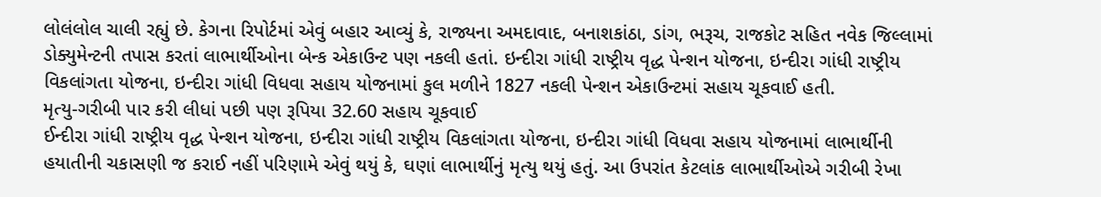લોલંલોલ ચાલી રહ્યું છે. કેગના રિપોર્ટમાં એવું બહાર આવ્યું કે, રાજ્યના અમદાવાદ, બનાશકાંઠા, ડાંગ, ભરૂચ, રાજકોટ સહિત નવેક જિલ્લામાં ડોક્યુમેન્ટની તપાસ કરતાં લાભાર્થીઓના બેન્ક એકાઉન્ટ પણ નકલી હતાં. ઇન્દીરા ગાંધી રાષ્ટ્રીય વૃદ્ધ પેન્શન યોજના, ઇન્દીરા ગાંધી રાષ્ટ્રીય વિકલાંગતા યોજના, ઇન્દીરા ગાંધી વિધવા સહાય યોજનામાં કુલ મળીને 1827 નકલી પેન્શન એકાઉન્ટમાં સહાય ચૂકવાઈ હતી.
મૃત્યુ-ગરીબી પાર કરી લીધાં પછી પણ રૂપિયા 32.60 સહાય ચૂકવાઈ
ઈન્દીરા ગાંધી રાષ્ટ્રીય વૃદ્ધ પેન્શન યોજના, ઇન્દીરા ગાંધી રાષ્ટ્રીય વિકલાંગતા યોજના, ઇન્દીરા ગાંધી વિધવા સહાય યોજનામાં લાભાર્થીની હયાતીની ચકાસણી જ કરાઈ નહીં પરિણામે એવું થયું કે, ઘણાં લાભાર્થીનું મૃત્યુ થયું હતું. આ ઉપરાંત કેટલાંક લાભાર્થીઓએ ગરીબી રેખા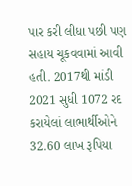પાર કરી લીધા પછી પણ સહાય ચૂકવવામાં આવી હતી. 2017થી માંડી 2021 સુધી 1072 રદ કરાયેલાં લાભાર્થીઓને 32.60 લાખ રૂપિયા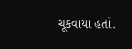ચૂકવાયા હતાં.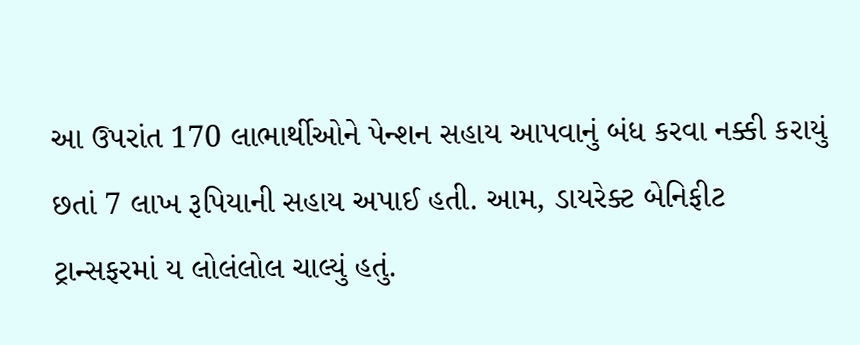આ ઉપરાંત 170 લાભાર્થીઓને પેન્શન સહાય આપવાનું બંધ કરવા નક્કી કરાયું છતાં 7 લાખ રૂપિયાની સહાય અપાઈ હતી. આમ, ડાયરેક્ટ બેનિફીટ ટ્રાન્સફરમાં ય લોલંલોલ ચાલ્યું હતું.